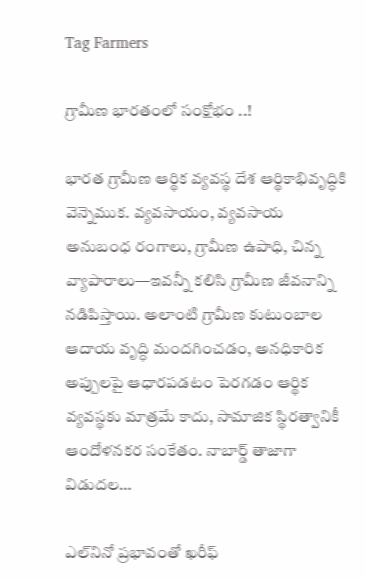Tag Farmers

గ్రామీణ భారతంలో సంక్షోభం ..!

భారత గ్రామీణ ఆర్థిక వ్యవస్థ దేశ ఆర్థికాభివృద్ధికి వెన్నెముక. వ్యవసాయం, వ్యవసాయ అనుబంధ రంగాలు, గ్రామీణ ఉపాధి, చిన్న వ్యాపారాలు—ఇవన్నీ కలిసి గ్రామీణ జీవనాన్ని నడిపిస్తాయి. అలాంటి గ్రామీణ కుటుంబాల ఆదాయ వృద్ధి మందగించడం, అనధికారిక అప్పులపై ఆధారపడటం పెరగడం ఆర్థిక వ్యవస్థకు మాత్రమే కాదు, సామాజిక స్థిరత్వానికీ ఆందోళనకర సంకేతం. నాబార్డ్ తాజాగా విడుదల…

ఎల్‌నినో ప్రభావంతో ఖరీఫ్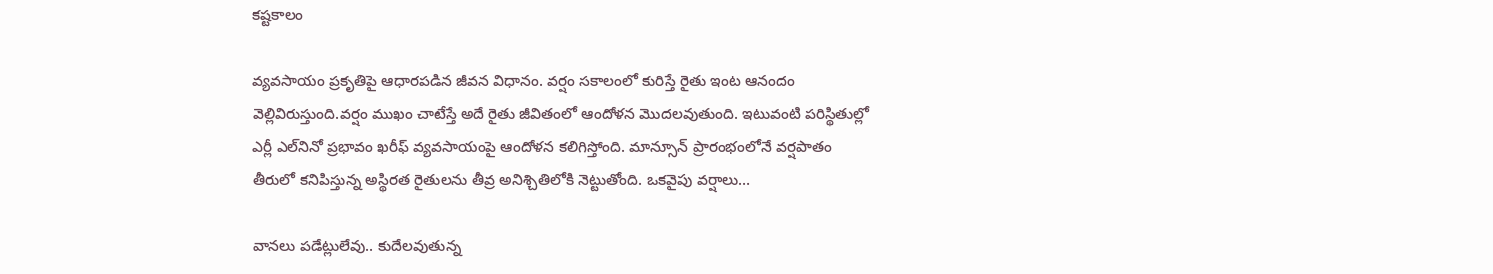కష్టకాలం

వ్యవసాయం ప్రకృతిపై ఆధారపడిన జీవన విధానం. వర్షం సకాలంలో కురిస్తే రైతు ఇంట ఆనందం వెల్లివిరుస్తుంది.వర్షం ముఖం చాటేస్తే అదే రైతు జీవితంలో ఆందోళన మొదలవుతుంది. ఇటువంటి పరిస్థితుల్లో ఎర్లీ ఎల్‌నినో ప్రభావం ఖరీఫ్ వ్యవసాయంపై ఆందోళన కలిగిస్తోంది. మాన్సూన్ ప్రారంభంలోనే వర్షపాతం తీరులో కనిపిస్తున్న అస్థిరత రైతులను తీవ్ర అనిశ్చితిలోకి నెట్టుతోంది. ఒకవైపు వర్షాలు…

వానలు పడేట్లులేవు.. కుదేలవుతున్న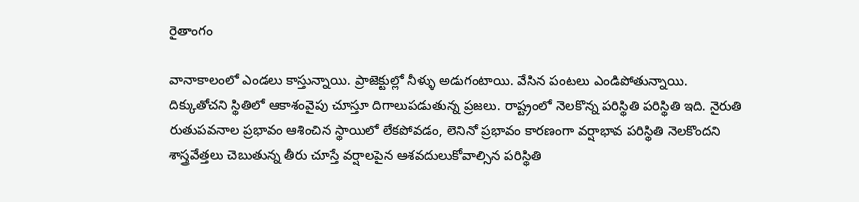రైతాంగం

వానాకాలంలో ఎండలు కాస్తున్నాయి. ప్రాజెక్టుల్లో నీళ్ళు అడుగంటాయి. వేసిన పంటలు ఎండిపోతున్నాయి. దిక్కుతోచని స్థితిలో ఆకాశంవైపు చూస్తూ దిగాలుపడుతున్న ప్రజలు. రాష్ట్రంలో నెలకొన్న పరిస్థితి పరిస్థితి ఇది. నైరుతి రుతుపవనాల ప్రభావం ఆశించిన స్థాయిలో లేకపోవడం, లెనినో ప్రభావం కారణంగా వర్షాభావ పరిస్థితి నెలకొందని శాస్త్రవేత్తలు చెబుతున్న తీరు చూస్తే వర్షాలపైన ఆశవదులుకోవాల్సిన పరిస్థితి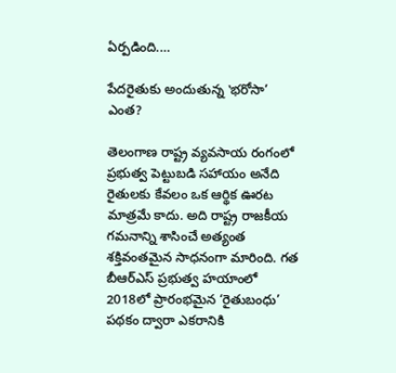ఏర్పడింది.…

పేదరైతుకు అందుతున్న ‛భరోసా’ ఎంత?

తెలంగాణ రాష్ట్ర వ్యవసాయ రంగంలో ప్రభుత్వ పెట్టుబడి సహాయం అనేది రైతులకు కేవలం ఒక ఆర్థిక ఊరట మాత్రమే కాదు. అది రాష్ట్ర రాజకీయ గమనాన్ని శాసించే అత్యంత శక్తివంతమైన సాధనంగా మారింది. గత బీఆర్ఎస్ ప్రభుత్వ హయాంలో 2018లో ప్రారంభమైన ‘రైతుబంధు’ పథకం ద్వారా ఎకరానికి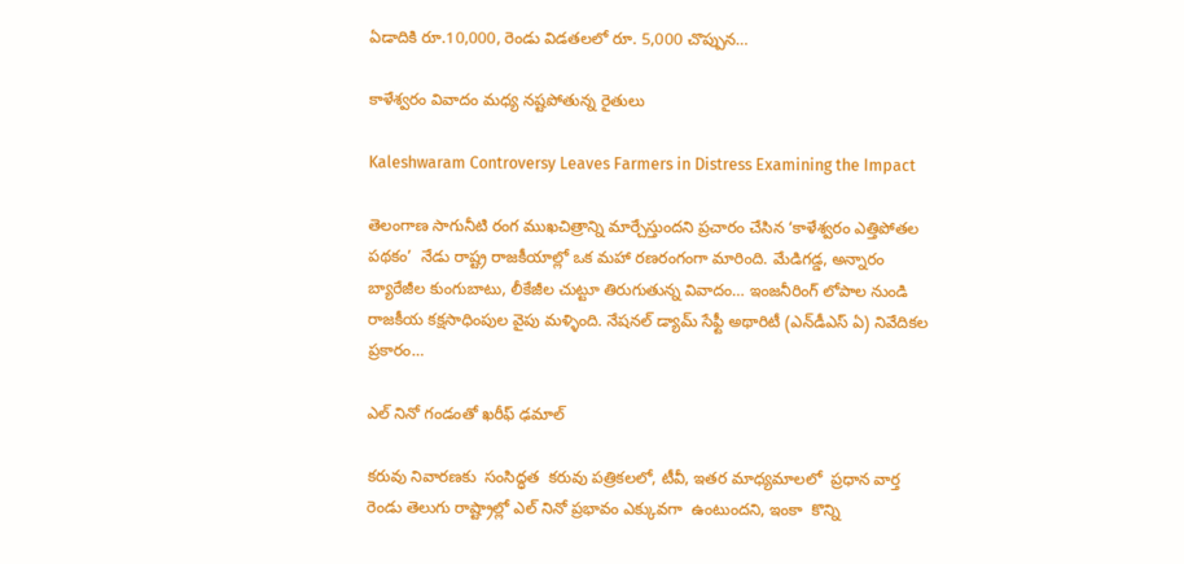ఏడాదికి రూ.10,000, రెండు విడతలలో రూ. 5,000 చొప్పున…

కాళేశ్వ‌రం వివాదం మ‌ధ్య న‌ష్ట‌పోతున్న రైతులు

Kaleshwaram Controversy Leaves Farmers in Distress Examining the Impact

తెలంగాణ సాగునీటి రంగ ముఖచిత్రాన్ని మార్చేస్తుందని ప్రచారం చేసిన ‘కాళేశ్వరం ఎత్తిపోతల పథకం’  నేడు రాష్ట్ర రాజకీయాల్లో ఒక మహా రణరంగంగా మారింది. మేడిగడ్డ, అన్నారం బ్యారేజీల కుంగుబాటు, లీకేజీల చుట్టూ తిరుగుతున్న వివాదం… ఇంజనీరింగ్ లోపాల నుండి రాజకీయ కక్షసాధింపుల వైపు మళ్ళింది. నేషనల్ డ్యామ్ సేఫ్టీ అథారిటీ (ఎన్‌డీఎస్ ఏ) నివేదికల ప్రకారం…

ఎల్ నినో గండంతో ఖరీఫ్ ఢమాల్

కరువు నివారణకు  సంసిద్ధత  కరువు పత్రికలలో, టీవీ, ఇతర మాధ్యమాలలో  ప్రధాన వార్త   రెండు తెలుగు రాష్ట్రాల్లో ఎల్ నినో ప్రభావం ఎక్కువగా  ఉంటుందని, ఇంకా  కొన్ని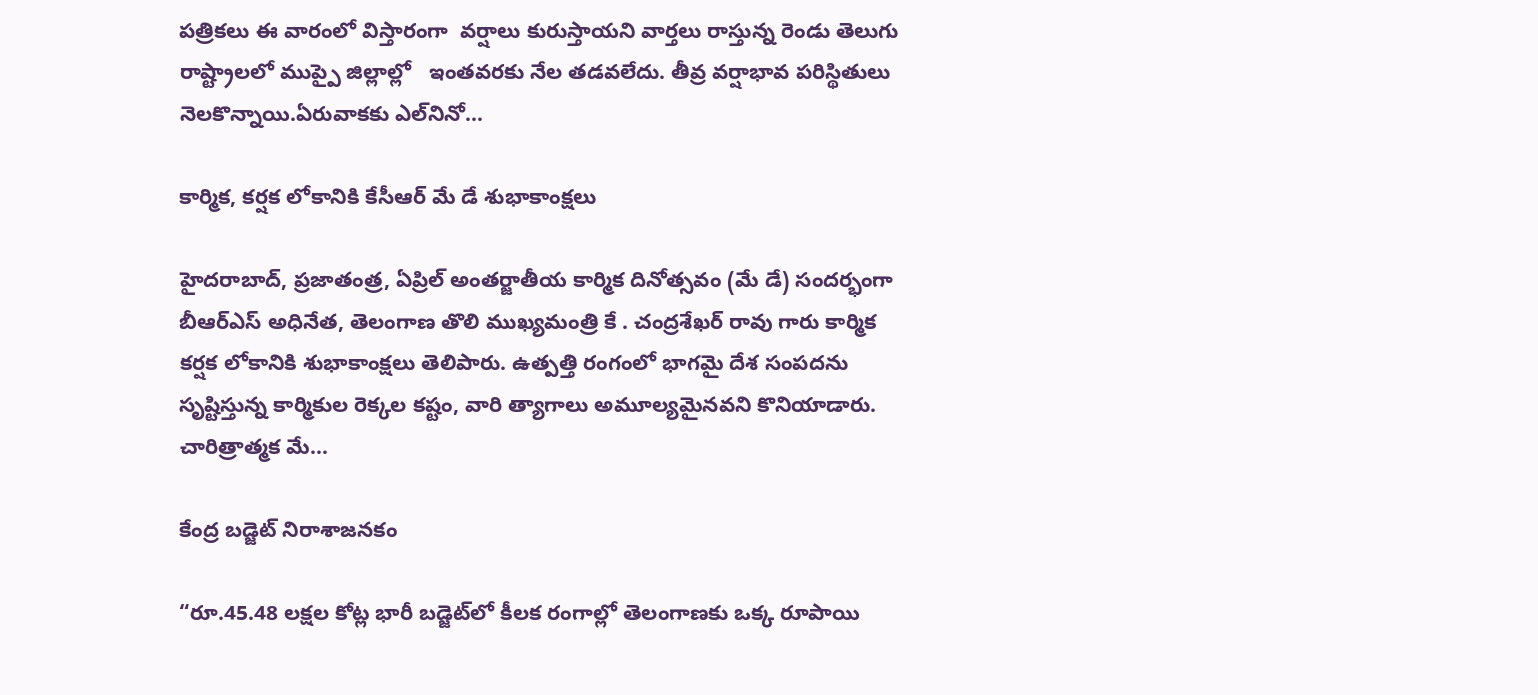పత్రికలు ఈ వారంలో విస్తారంగా  వర్షాలు కురుస్తాయని వార్తలు రాస్తున్న రెండు తెలుగు రాష్ట్రాలలో ముప్పై జిల్లాల్లో   ఇంతవరకు నేల తడవలేదు. తీవ్ర వర్షాభావ పరిస్థితులు నెలకొన్నాయి.ఏరువాకకు ఎల్‌‌నినో…

కార్మిక, కర్షక లోకానికి కేసీఆర్ మే డే శుభాకాంక్షలు

హైద‌రాబాద్‌, ప్ర‌జాతంత్ర‌, ఏప్రిల్ అంతర్జాతీయ కార్మిక దినోత్సవం (మే డే) సందర్భంగా బీఆర్ఎస్ అధినేత, తెలంగాణ తొలి ముఖ్యమంత్రి కే . చంద్రశేఖర్ రావు గారు కార్మిక కర్షక లోకానికి శుభాకాంక్షలు తెలిపారు. ఉత్పత్తి రంగంలో భాగమై దేశ సంపదను సృష్టిస్తున్న కార్మికుల రెక్కల కష్టం, వారి త్యాగాలు అమూల్యమైనవని కొనియాడారు. చారిత్రాత్మక మే…

కేంద్ర బడ్జెట్ నిరాశాజనకం

“రూ.45.48 లక్షల కోట్ల భారీ బడ్జెట్‌లో కీలక రంగాల్లో తెలంగాణకు ఒక్క రూపాయి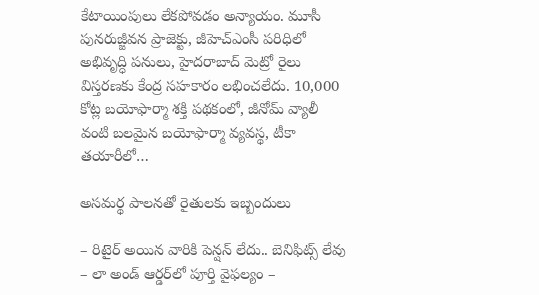కేటాయింపులు లేకపోవడం అన్యాయం. మూసీ పునరుజ్జీవన ప్రాజెక్టు, జీహెచ్‌ఎంసీ పరిధిలో అభివృద్ధి పనులు, హైదరాబాద్ మెట్రో రైలు విస్తరణకు కేంద్ర సహకారం లభించలేదు. 10,000 కోట్ల బయోఫార్మా శక్తి పథకంలో, జీనోమ్ వ్యాలీ వంటి బలమైన బయోఫార్మా వ్యవస్థ, టీకా తయారీలో…

అసమర్థ పాలనతో రైతులకు ఇబ్బందులు

– రిటైర్‌ అయిన వారికి పెన్షన్‌ లేదు.. బెనిఫిట్స్‌ లేవు – లా అండ్‌ ఆర్డర్‌లో పూర్తి వైఫల్యం –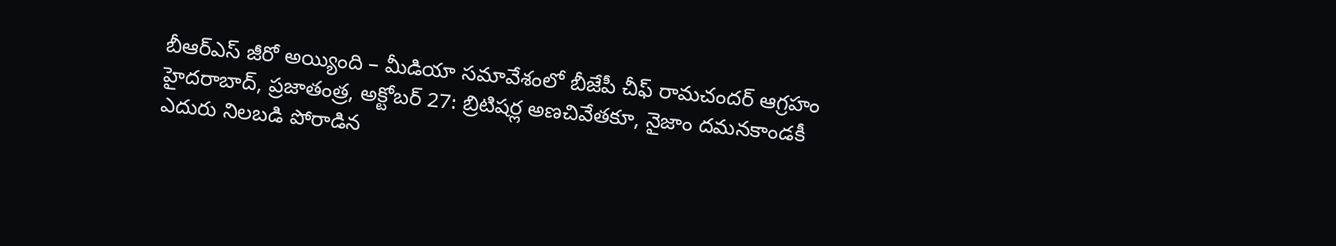బీఆర్‌ఎస్‌ జీరో అయ్యింది – మీడియా సమావేశంలో బీజేపీ చీఫ్‌ రామచందర్‌ ఆగ్ర‌హం హైదరాబాద్‌, ప్రజాతంత్ర, అక్టోబర్‌ 27: బ్రిటిషర్ల అణచివేతకూ, నైజాం దమనకాండకీ ఎదురు నిలబడి పోరాడిన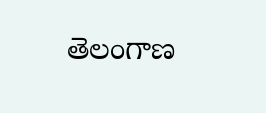తెలంగాణ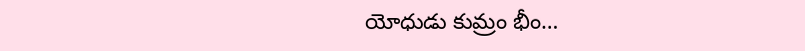యోధుడు కుమ్రం భీం…